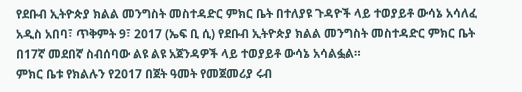የደቡብ ኢትዮጵያ ክልል መንግስት መስተዳድር ምክር ቤት በተለያዩ ጉዳዮች ላይ ተወያይቶ ውሳኔ አሳለፈ
አዲስ አበባ፣ ጥቅምት 9፣ 2017 (ኤፍ ቢ ሲ) የደቡብ ኢትዮጵያ ክልል መንግስት መስተዳድር ምክር ቤት በ17ኛ መደበኛ ስብሰባው ልዩ ልዩ አጀንዳዎች ላይ ተወያይቶ ውሳኔ አሳልፏል።
ምክር ቤቱ የክልሉን የ2017 በጀት ዓመት የመጀመሪያ ሩብ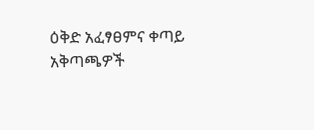ዕቅድ አፈፃፀምና ቀጣይ አቅጣጫዎች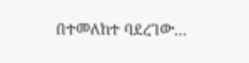በተመለከተ ባደረገው…